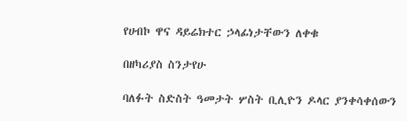የሀብኮ ዋና ዳይሬክተር ኃላፊነታቸውን ለቀቁ

በዘካሪያስ ስንታየሁ

ባለፉት ስድስት ዓመታት ሦስት ቢሊዮን ዶላር ያንቀሳቀሰውን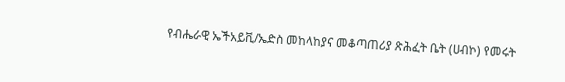የብሔራዊ ኤችአይቪ/ኤድስ መከላከያና መቆጣጠሪያ ጽሕፈት ቤት (ሀብኮ) የመሩት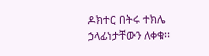ዶክተር በትሩ ተክሌ ኃላፊነታቸውን ለቀቁ፡፡